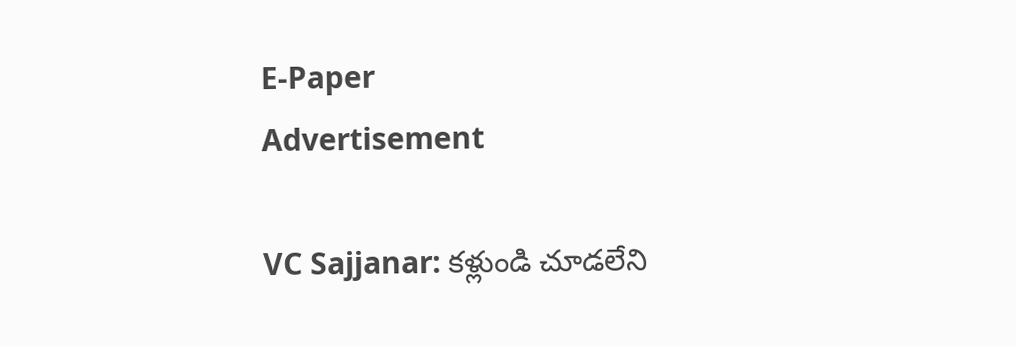E-Paper
Advertisement

VC Sajjanar: కళ్లుండి చూడలేని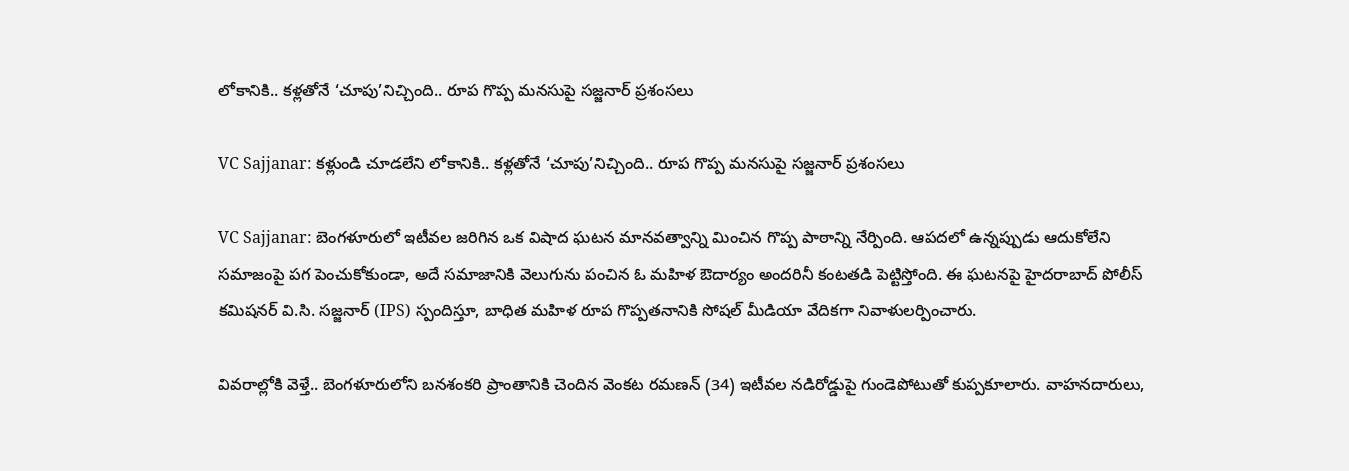లోకానికి.. కళ్లతోనే ‘చూపు’నిచ్చింది.. రూప గొప్ప మనసుపై సజ్జనార్ ప్రశంసలు

VC Sajjanar: కళ్లుండి చూడలేని లోకానికి.. కళ్లతోనే ‘చూపు’నిచ్చింది.. రూప గొప్ప మనసుపై సజ్జనార్ ప్రశంసలు

VC Sajjanar: బెంగళూరులో ఇటీవల జరిగిన ఒక విషాద ఘటన మానవత్వాన్ని మించిన గొప్ప పాఠాన్ని నేర్పింది. ఆపదలో ఉన్నప్పుడు ఆదుకోలేని సమాజంపై పగ పెంచుకోకుండా, అదే సమాజానికి వెలుగును పంచిన ఓ మహిళ ఔదార్యం అందరినీ కంటతడి పెట్టిస్తోంది. ఈ ఘటనపై హైదరాబాద్ పోలీస్ కమిషనర్ వి.సి. సజ్జనార్ (IPS) స్పందిస్తూ, బాధిత మహిళ రూప గొప్పతనానికి సోషల్ మీడియా వేదికగా నివాళులర్పించారు.

వివరాల్లోకి వెళ్తే.. బెంగళూరులోని బనశంకరి ప్రాంతానికి చెందిన వెంకట రమణన్ (34) ఇటీవల నడిరోడ్డుపై గుండెపోటుతో కుప్పకూలారు. వాహనదారులు,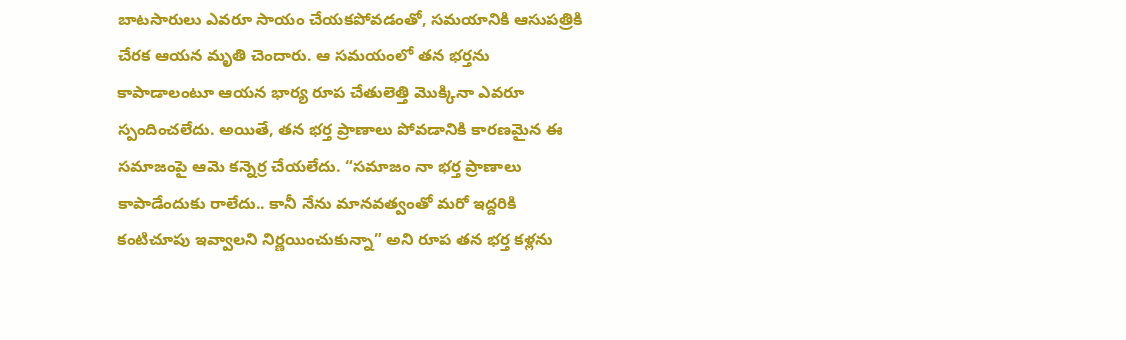బాటసారులు ఎవరూ సాయం చేయకపోవడంతో, సమయానికి ఆసుపత్రికి చేరక ఆయన మృతి చెందారు. ఆ సమయంలో తన భర్తను కాపాడాలంటూ ఆయన భార్య రూప చేతులెత్తి మొక్కినా ఎవరూ స్పందించలేదు. అయితే, తన భర్త ప్రాణాలు పోవడానికి కారణమైన ఈ సమాజంపై ఆమె కన్నెర్ర చేయలేదు. “సమాజం నా భర్త ప్రాణాలు కాపాడేందుకు రాలేదు.. కానీ నేను మానవత్వంతో మరో ఇద్దరికి కంటిచూపు ఇవ్వాలని నిర్ణయించుకున్నా” అని రూప తన భర్త కళ్లను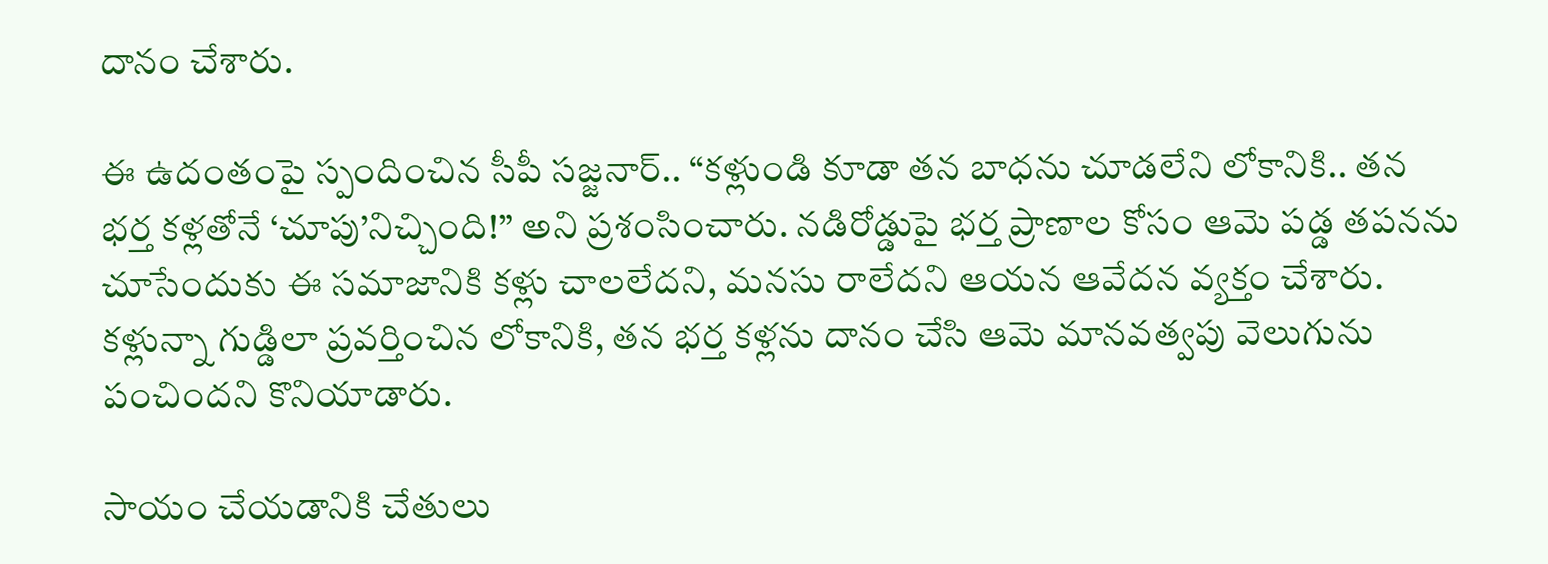దానం చేశారు.

ఈ ఉదంతంపై స్పందించిన సీపీ సజ్జనార్.. “కళ్లుండి కూడా తన బాధను చూడలేని లోకానికి.. తన భర్త కళ్లతోనే ‘చూపు’నిచ్చింది!” అని ప్రశంసించారు. నడిరోడ్డుపై భర్త ప్రాణాల కోసం ఆమె పడ్డ తపనను చూసేందుకు ఈ సమాజానికి కళ్లు చాలలేదని, మనసు రాలేదని ఆయన ఆవేదన వ్యక్తం చేశారు. కళ్లున్నా గుడ్డిలా ప్రవర్తించిన లోకానికి, తన భర్త కళ్లను దానం చేసి ఆమె మానవత్వపు వెలుగును పంచిందని కొనియాడారు.

సాయం చేయడానికి చేతులు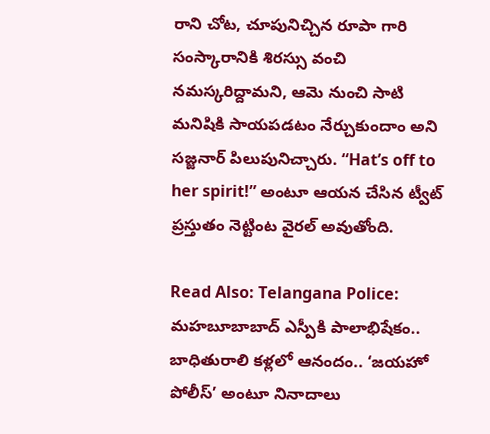రాని చోట, చూపునిచ్చిన రూపా గారి సంస్కారానికి శిరస్సు వంచి నమస్కరిద్దామని, ఆమె నుంచి సాటి మనిషికి సాయపడటం నేర్చుకుందాం అని సజ్జనార్ పిలుపునిచ్చారు. “Hat’s off to her spirit!” అంటూ ఆయన చేసిన ట్వీట్ ప్రస్తుతం నెట్టింట వైరల్ అవుతోంది.

Read Also: Telangana Police: మహబూబాబాద్ ఎస్పీకి పాలాభిషేకం.. బాధితురాలి కళ్లలో ఆనందం.. ‘జయహో పోలీస్’ అంటూ నినాదాలు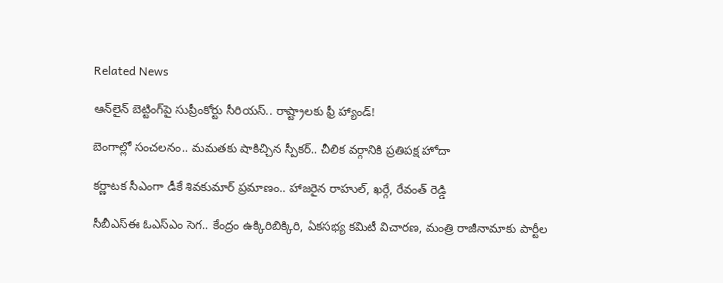Related News

ఆన్‌లైన్ బెట్టింగ్‌పై సుప్రీంకోర్టు సీరియస్.. రాష్ట్రాలకు ఫ్రీ హ్యాండ్!

బెంగాల్లో సంచలనం.. మమతకు షాకిచ్చిన స్పీకర్.. చీలిక వర్గానికి ప్రతిపక్ష హోదా

కర్ణాటక సీఎంగా డీకే శివకుమార్‌ ప్రమాణం.. హాజరైన రాహుల్, ఖర్గే, రేవంత్ రెడ్డి

సీబీఎస్ఈ ఓఎస్ఎం సెగ.. కేంద్రం ఉక్కిరిబిక్కిరి, ఏకసభ్య కమిటీ విచారణ, మంత్రి రాజీనామాకు పార్టీల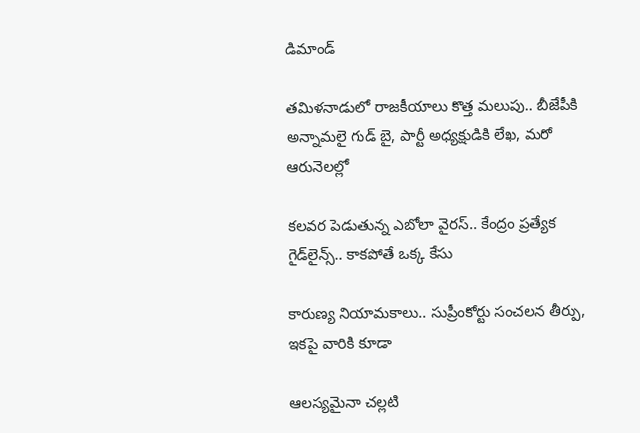డిమాండ్

తమిళనాడులో రాజకీయాలు కొత్త మలుపు.. బీజేపీకి అన్నామలై గుడ్ బై, పార్టీ అధ్యక్షుడికి లేఖ, మరో ఆరునెలల్లో

కలవర పెడుతున్న ఎబోలా వైరస్.. కేంద్రం ప్రత్యేక గైడ్‌లైన్స్.. కాకపోతే ఒక్క కేసు

కారుణ్య నియామకాలు.. సుప్రీంకోర్టు సంచలన తీర్పు, ఇకపై వారికి కూడా

ఆలస్యమైనా చల్లటి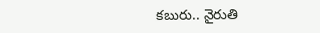కబురు.. నైరుతి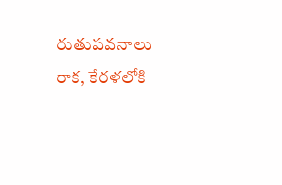రుతుపవనాలు రాక, కేరళలోకి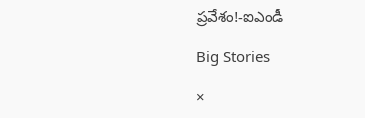ప్రవేశం!-ఐఎండీ

Big Stories

×